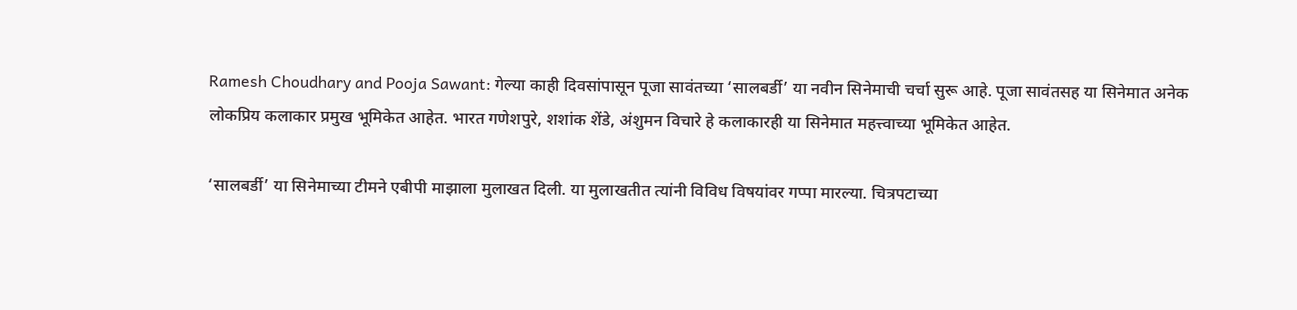Ramesh Choudhary and Pooja Sawant: गेल्या काही दिवसांपासून पूजा सावंतच्या ‘सालबर्डी’ या नवीन सिनेमाची चर्चा सुरू आहे. पूजा सावंतसह या सिनेमात अनेक लोकप्रिय कलाकार प्रमुख भूमिकेत आहेत. भारत गणेशपुरे, शशांक शेंडे, अंशुमन विचारे हे कलाकारही या सिनेमात महत्त्वाच्या भूमिकेत आहेत.

‘सालबर्डी’ या सिनेमाच्या टीमने एबीपी माझाला मुलाखत दिली. या मुलाखतीत त्यांनी विविध विषयांवर गप्पा मारल्या. चित्रपटाच्या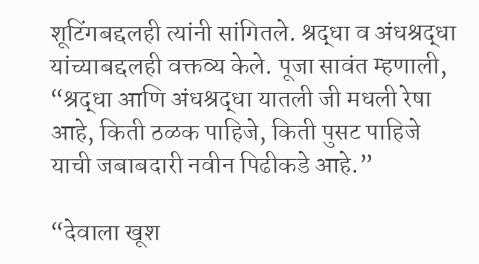शूटिंगबद्दलही त्यांनी सांगितले. श्रद्धा व अंधश्रद्धा यांच्याबद्दलही वक्तव्य केले. पूजा सावंत म्हणाली, “श्रद्धा आणि अंधश्रद्धा यातली जी मधली रेषा आहे, किती ठळक पाहिजे, किती पुसट पाहिजे याची जबाबदारी नवीन पिढीकडे आहे.”

“देवाला खूश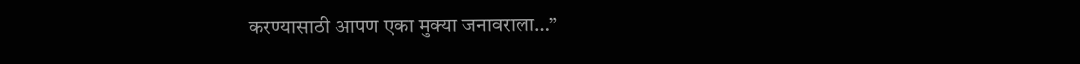करण्यासाठी आपण एका मुक्या जनावराला…”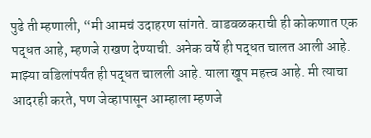पुढे ती म्हणाली, “मी आमचं उदाहरण सांगते. वाडवळकराची ही कोकणात एक पद्धत आहे, म्हणजे राखण देण्याची. अनेक वर्षे ही पद्धत चालत आली आहे. माझ्या वडिलांपर्यंत ही पद्धत चालली आहे. याला खूप महत्त्व आहे. मी त्याचा आदरही करते, पण जेव्हापासून आम्हाला म्हणजे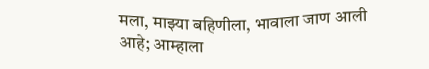मला, माझ्या बहिणीला, भावाला जाण आली आहे; आम्हाला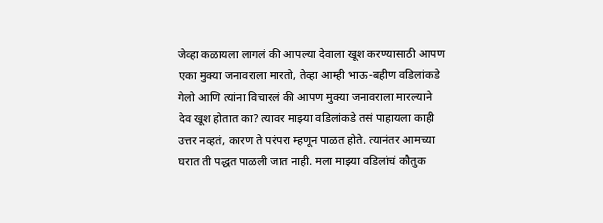जेव्हा कळायला लागलं की आपल्या देवाला खूश करण्यासाठी आपण एका मुक्या जनावराला मारतो, तेव्हा आम्ही भाऊ-बहीण वडिलांकडे गेलो आणि त्यांना विचारलं की आपण मुक्या जनावराला मारल्याने देव खूश होतात का? त्यावर माझ्या वडिलांकडे तसं पाहायला काही उत्तर नव्हतं, कारण ते परंपरा म्हणून पाळत होते. त्यानंतर आमच्या घरात ती पद्धत पाळली जात नाही. मला माझ्या वडिलांचं कौतुक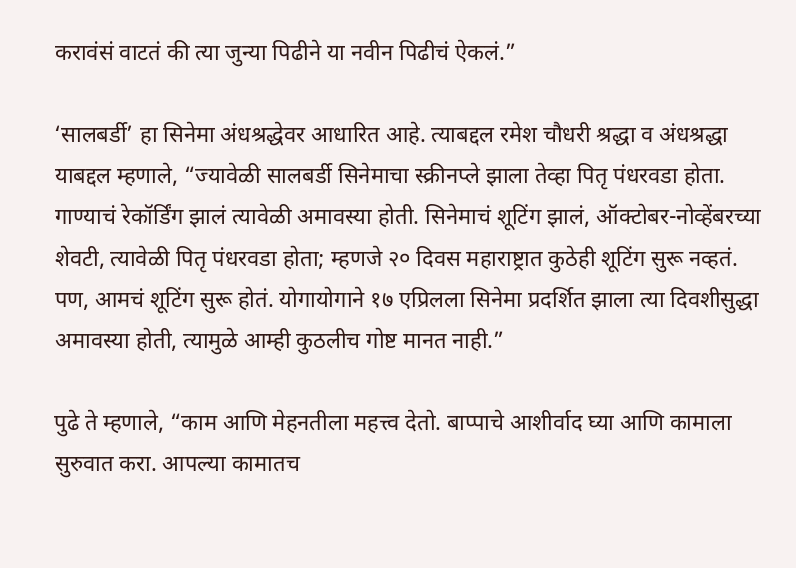करावंसं वाटतं की त्या जुन्या पिढीने या नवीन पिढीचं ऐकलं.”

‘सालबर्डी’ हा सिनेमा अंधश्रद्धेवर आधारित आहे. त्याबद्दल रमेश चौधरी श्रद्धा व अंधश्रद्धा याबद्दल म्हणाले, “ज्यावेळी सालबर्डी सिनेमाचा स्क्रीनप्ले झाला तेव्हा पितृ पंधरवडा होता. गाण्याचं रेकॉर्डिंग झालं त्यावेळी अमावस्या होती. सिनेमाचं शूटिंग झालं, ऑक्टोबर-नोव्हेंबरच्या शेवटी, त्यावेळी पितृ पंधरवडा होता; म्हणजे २० दिवस महाराष्ट्रात कुठेही शूटिंग सुरू नव्हतं. पण, आमचं शूटिंग सुरू होतं. योगायोगाने १७ एप्रिलला सिनेमा प्रदर्शित झाला त्या दिवशीसुद्धा अमावस्या होती, त्यामुळे आम्ही कुठलीच गोष्ट मानत नाही.”

पुढे ते म्हणाले, “काम आणि मेहनतीला महत्त्व देतो. बाप्पाचे आशीर्वाद घ्या आणि कामाला सुरुवात करा. आपल्या कामातच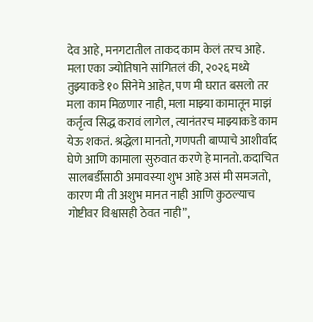देव आहे, मनगटातील ताकद काम केलं तरच आहे. मला एका ज्योतिषाने सांगितलं की, २०२६ मध्ये तुझ्याकडे १० सिनेमे आहेत, पण मी घरात बसलो तर मला काम मिळणार नाही, मला माझ्या कामातून माझं कर्तृत्व सिद्ध करावं लागेल, त्यानंतरच माझ्याकडे काम येऊ शकतं. श्रद्धेला मानतो, गणपती बाप्पाचे आशीर्वाद घेणे आणि कामाला सुरुवात करणे हे मानतो. कदाचित सालबर्डीसाठी अमावस्या शुभ आहे असं मी समजतो, कारण मी ती अशुभ मानत नाही आणि कुठल्याच गोष्टीवर विश्वासही ठेवत नाही”,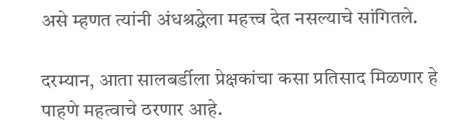असे म्हणत त्यांनी अंधश्रद्धेला महत्त्व देत नसल्याचे सांगितले.

दरम्यान, आता सालबर्डीला प्रेक्षकांचा कसा प्रतिसाद मिळणार हे पाहणे महत्वाचे ठरणार आहे.